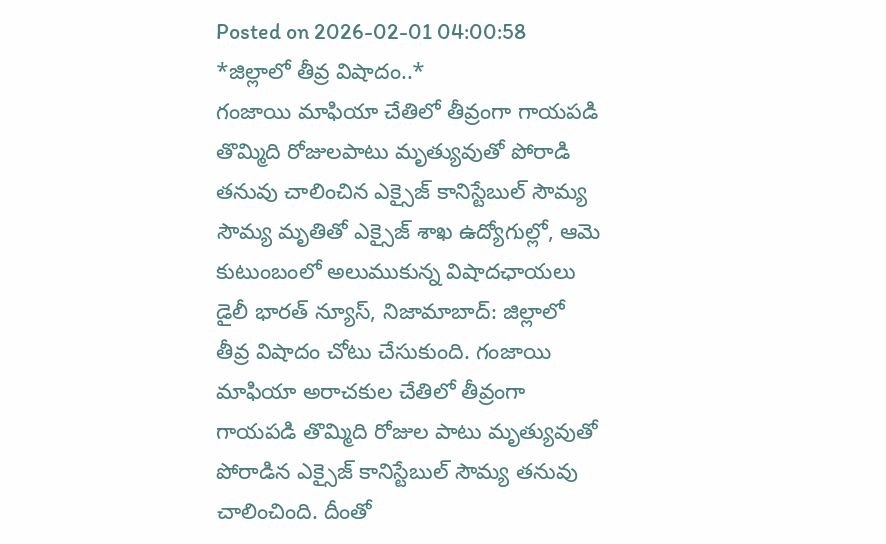Posted on 2026-02-01 04:00:58
*జిల్లాలో తీవ్ర విషాదం..*
గంజాయి మాఫియా చేతిలో తీవ్రంగా గాయపడి తొమ్మిది రోజులపాటు మృత్యువుతో పోరాడి తనువు చాలించిన ఎక్సైజ్ కానిస్టేబుల్ సౌమ్య
సౌమ్య మృతితో ఎక్సైజ్ శాఖ ఉద్యోగుల్లో, ఆమె కుటుంబంలో అలుముకున్న విషాదఛాయలు
డైలీ భారత్ న్యూస్, నిజామాబాద్: జిల్లాలో తీవ్ర విషాదం చోటు చేసుకుంది. గంజాయి మాఫియా అరాచకుల చేతిలో తీవ్రంగా గాయపడి తొమ్మిది రోజుల పాటు మృత్యువుతో పోరాడిన ఎక్సైజ్ కానిస్టేబుల్ సౌమ్య తనువు చాలించింది. దీంతో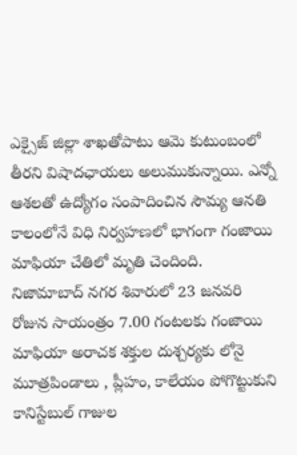ఎక్సైజ్ జిల్లా శాఖతోపాటు ఆమె కుటుంబంలో తీరని విషాదఛాయలు అలుముకున్నాయి. ఎన్నో ఆశలతో ఉద్యోగం సంపాదించిన సౌమ్య ఆనతి కాలంలోనే విధి నిర్వహణలో భాగంగా గంజాయి మాఫియా చేతిలో మృతి చెందింది. నిజామాబాద్ నగర శివారులో 23 జనవరి రోజున సాయంత్రం 7.00 గంటలకు గంజాయి మాఫియా అరాచక శక్తుల దుశ్చర్యకు లోనై మూత్రపిండాలు , ప్లీహం, కాలేయం పోగొట్టుకుని కానిస్టేబుల్ గాజుల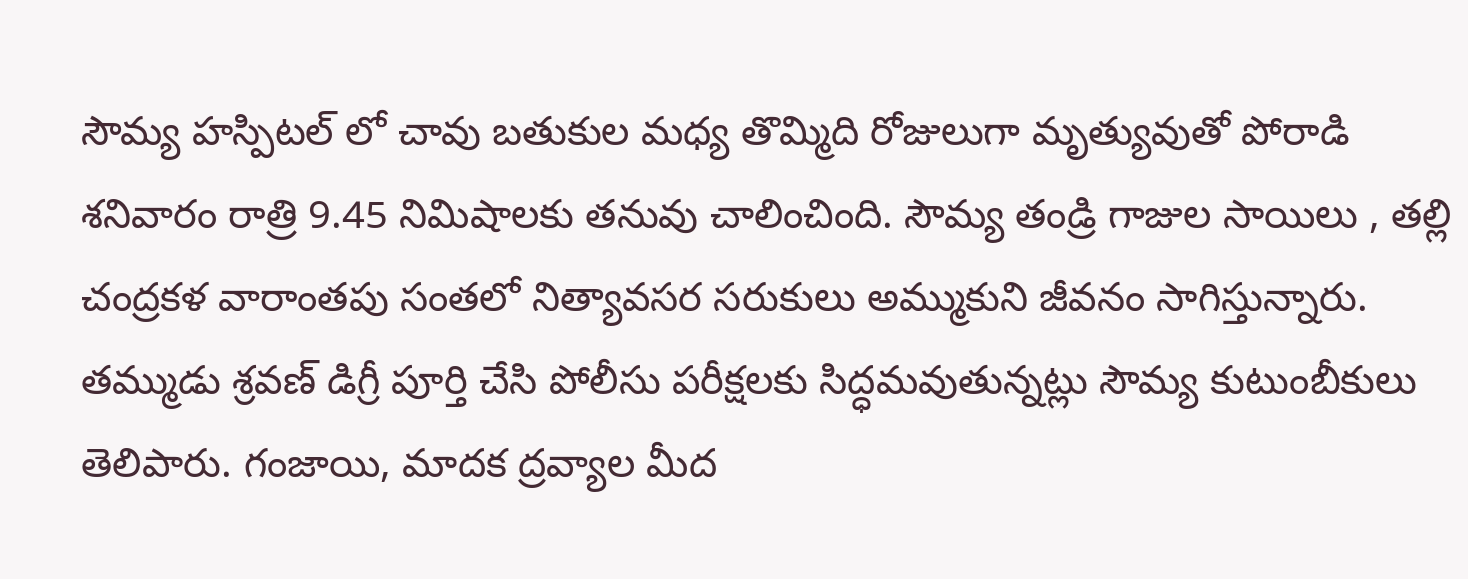సౌమ్య హస్పిటల్ లో చావు బతుకుల మధ్య తొమ్మిది రోజులుగా మృత్యువుతో పోరాడి శనివారం రాత్రి 9.45 నిమిషాలకు తనువు చాలించింది. సౌమ్య తండ్రి గాజుల సాయిలు , తల్లి చంద్రకళ వారాంతపు సంతలో నిత్యావసర సరుకులు అమ్ముకుని జీవనం సాగిస్తున్నారు. తమ్ముడు శ్రవణ్ డిగ్రీ పూర్తి చేసి పోలీసు పరీక్షలకు సిద్ధమవుతున్నట్లు సౌమ్య కుటుంబీకులు తెలిపారు. గంజాయి, మాదక ద్రవ్యాల మీద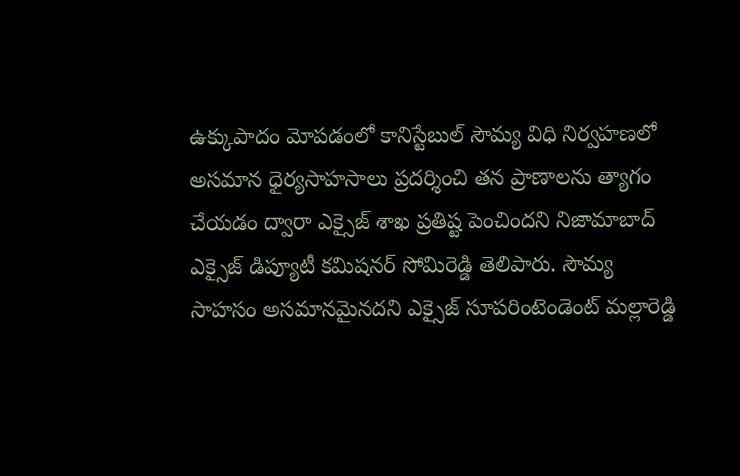ఉక్కుపాదం మోపడంలో కానిస్టేబుల్ సౌమ్య విధి నిర్వహణలో అసమాన ధైర్యసాహసాలు ప్రదర్శించి తన ప్రాణాలను త్యాగం చేయడం ద్వారా ఎక్సైజ్ శాఖ ప్రతిష్ట పెంచిందని నిజామాబాద్ ఎక్సైజ్ డిప్యూటీ కమిషనర్ సోమిరెడ్డి తెలిపారు. సౌమ్య సాహసం అసమానమైనదని ఎక్సైజ్ సూపరింటెండెంట్ మల్లారెడ్డి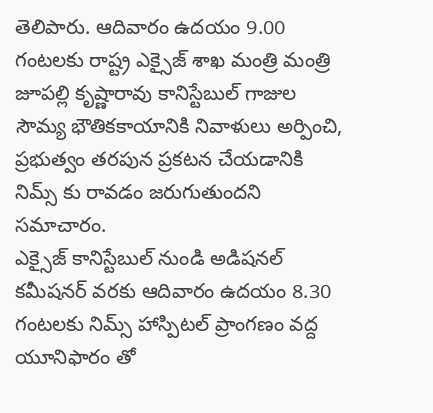తెలిపారు. ఆదివారం ఉదయం 9.00 గంటలకు రాష్ట్ర ఎక్సైజ్ శాఖ మంత్రి మంత్రి జూపల్లి కృష్ణారావు కానిస్టేబుల్ గాజుల సౌమ్య భౌతికకాయానికి నివాళులు అర్పించి, ప్రభుత్వం తరపున ప్రకటన చేయడానికి నిమ్స్ కు రావడం జరుగుతుందని సమాచారం.
ఎక్సైజ్ కానిస్టేబుల్ నుండి అడిషనల్ కమీషనర్ వరకు ఆదివారం ఉదయం 8.30 గంటలకు నిమ్స్ హాస్పిటల్ ప్రాంగణం వద్ద యూనిఫారం తో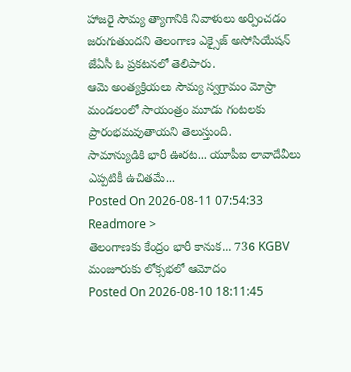హాజరై సౌమ్య త్యాగానికి నివాళులు అర్పించడం జరుగుతుందని తెలంగాణ ఎక్సైజ్ అసోసియేషన్ జేఏసీ ఓ ప్రకటనలో తెలిపారు.
ఆమె అంత్యక్రియలు సౌమ్య స్వగ్రామం మోస్రా మండలంలో సాయంత్రం మూడు గంటలకు ప్రారంభమవుతాయని తెలుస్తుంది.
సామాన్యుడికి భారీ ఊరట... యూపీఐ లావాదేవీలు ఎప్పటికీ ఉచితమే...
Posted On 2026-08-11 07:54:33
Readmore >
తెలంగాణకు కేంద్రం భారీ కానుక... 736 KGBV మంజూరుకు లోక్సభలో ఆమోదం
Posted On 2026-08-10 18:11:45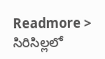Readmore >
సిరిసిల్లలో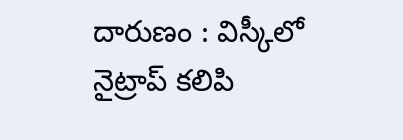దారుణం : విస్కీలో నైట్రాప్ కలిపి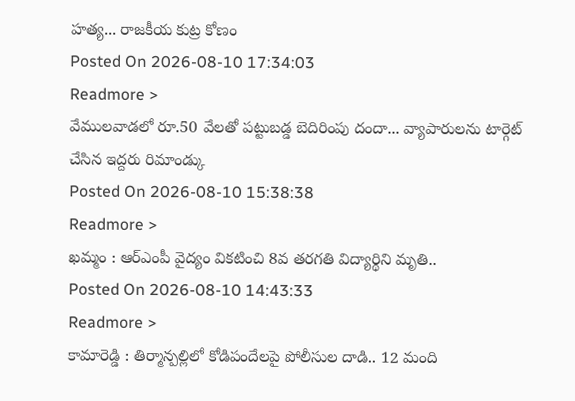హత్య... రాజకీయ కుట్ర కోణం
Posted On 2026-08-10 17:34:03
Readmore >
వేములవాడలో రూ.50 వేలతో పట్టుబడ్డ బెదిరింపు దందా... వ్యాపారులను టార్గెట్ చేసిన ఇద్దరు రిమాండ్కు
Posted On 2026-08-10 15:38:38
Readmore >
ఖమ్మం : ఆర్ఎంపీ వైద్యం వికటించి 8వ తరగతి విద్యార్థిని మృతి..
Posted On 2026-08-10 14:43:33
Readmore >
కామారెడ్డి : తిర్మాన్పల్లిలో కోడిపందేలపై పోలీసుల దాడి.. 12 మంది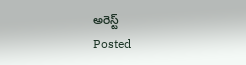అరెస్ట్
Posted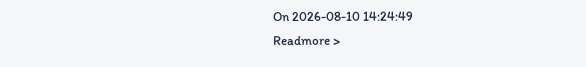On 2026-08-10 14:24:49
Readmore >